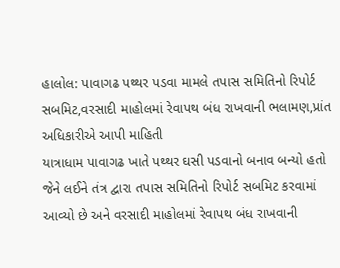હાલોલ: પાવાગઢ પથ્થર પડવા મામલે તપાસ સમિતિનો રિપોર્ટ સબમિટ,વરસાદી માહોલમાં રેવાપથ બંધ રાખવાની ભલામણ,પ્રાંત અધિકારીએ આપી માહિતી
યાત્રાધામ પાવાગઢ ખાતે પથ્થર ઘસી પડવાનો બનાવ બન્યો હતો જેને લઈને તંત્ર દ્વારા તપાસ સમિતિનો રિપોર્ટ સબમિટ કરવામાં આવ્યો છે અને વરસાદી માહોલમાં રેવાપથ બંધ રાખવાની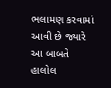ભલામણ કરવામાં આવી છે જ્યારે આ બાબતે હાલોલ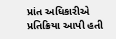પ્રાંત અધિકારીએ પ્રતિક્રિયા આપી હતી